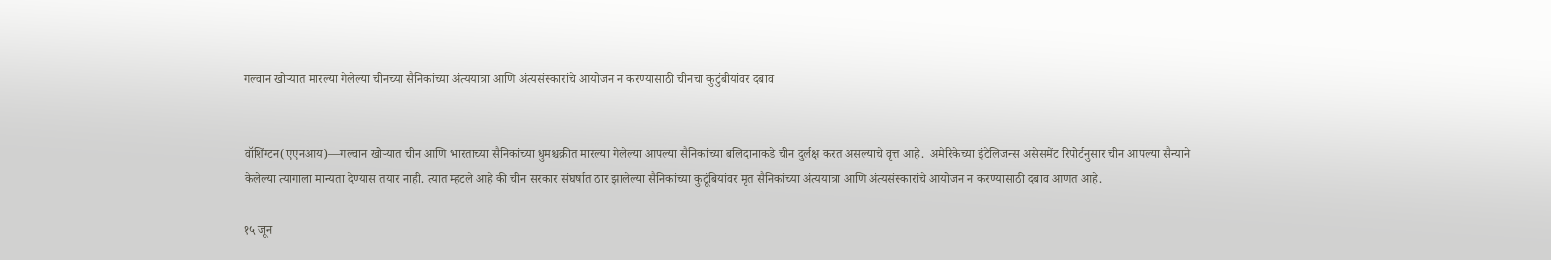गल्वान खोऱ्यात मारल्या गेलेल्या चीनच्या सैनिकांच्या अंत्ययात्रा आणि अंत्यसंस्कारांचे आयोजन न करण्यासाठी चीनचा कुटुंबीयांवर दबाव


वॉशिंग्टन(एएनआय)—गल्वान खोऱ्यात चीन आणि भारताच्या सैनिकांच्या धुमश्चक्रीत मारल्या गेलेल्या आपल्या सैनिकांच्या बलिदानाकडे चीन दुर्लक्ष करत असल्याचे वृत्त आहे.  अमेरिकेच्या इंटेलिजन्स असेसमेंट रिपोर्टनुसार चीन आपल्या सैन्याने केलेल्या त्यागाला मान्यता देण्यास तयार नाही. त्यात म्हटले आहे की चीन सरकार संघर्षात ठार झालेल्या सैनिकांच्या कुटूंबियांवर मृत सैनिकांच्या अंत्ययात्रा आणि अंत्यसंस्कारांचे आयोजन न करण्यासाठी दबाव आणत आहे.

१५ जून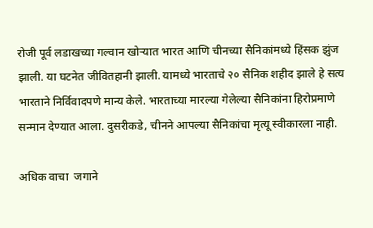रोजी पूर्व लडाखच्या गल्वान खोऱ्यात भारत आणि चीनच्या सैनिकांमध्ये हिंसक झुंज झाली. या घटनेत जीवितहानी झाली. यामध्ये भारताचे २० सैनिक शहीद झाले हे सत्य भारताने निर्विवादपणे मान्य केले. भारताच्या मारल्या गेलेल्या सैनिकांना हिरोप्रमाणे सन्मान देण्यात आला. दुसरीकडे, चीनने आपल्या सैनिकांचा मृत्यू स्वीकारला नाही.

अधिक वाचा  जगाने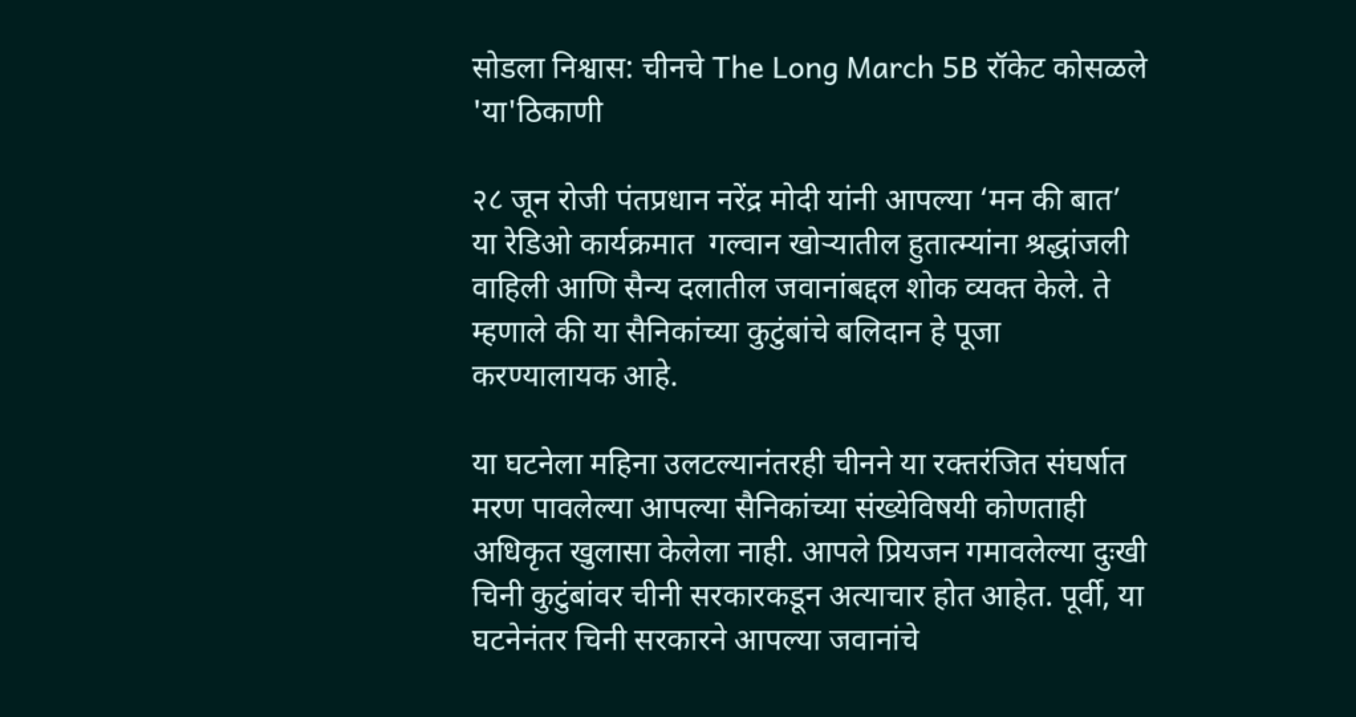सोडला निश्वास: चीनचे The Long March 5B रॉकेट कोसळले 'या'ठिकाणी

२८ जून रोजी पंतप्रधान नरेंद्र मोदी यांनी आपल्या ‘मन की बात’ या रेडिओ कार्यक्रमात  गल्वान खोऱ्यातील हुतात्म्यांना श्रद्धांजली वाहिली आणि सैन्य दलातील जवानांबद्दल शोक व्यक्त केले. ते म्हणाले की या सैनिकांच्या कुटुंबांचे बलिदान हे पूजा करण्यालायक आहे.

या घटनेला महिना उलटल्यानंतरही चीनने या रक्तरंजित संघर्षात मरण पावलेल्या आपल्या सैनिकांच्या संख्येविषयी कोणताही अधिकृत खुलासा केलेला नाही. आपले प्रियजन गमावलेल्या दुःखी चिनी कुटुंबांवर चीनी सरकारकडून अत्याचार होत आहेत. पूर्वी, या घटनेनंतर चिनी सरकारने आपल्या जवानांचे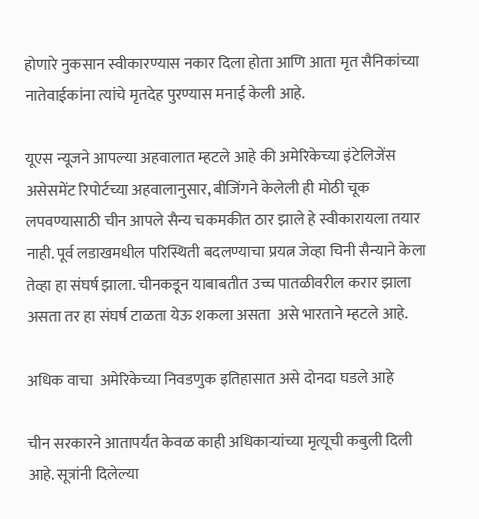होणारे नुकसान स्वीकारण्यास नकार दिला होता आणि आता मृत सैनिकांच्या नातेवाईकांना त्यांचे मृतदेह पुरण्यास मनाई केली आहे.

यूएस न्यूजने आपल्या अहवालात म्हटले आहे की अमेरिकेच्या इंटेलिजेंस असेसमेंट रिपोर्टच्या अहवालानुसार, बीजिंगने केलेली ही मोठी चूक लपवण्यासाठी चीन आपले सैन्य चकमकीत ठार झाले हे स्वीकारायला तयार नाही. पूर्व लडाखमधील परिस्थिती बदलण्याचा प्रयत्न जेव्हा चिनी सैन्याने केला तेव्हा हा संघर्ष झाला. चीनकडून याबाबतीत उच्च पातळीवरील करार झाला असता तर हा संघर्ष टाळता येऊ शकला असता  असे भारताने म्हटले आहे.

अधिक वाचा  अमेरिकेच्या निवडणुक इतिहासात असे दोनदा घडले आहे

चीन सरकारने आतापर्यंत केवळ काही अधिकाऱ्यांच्या मृत्यूची कबुली दिली आहे. सूत्रांनी दिलेल्या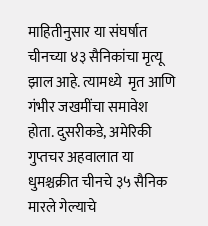माहितीनुसार या संघर्षात चीनच्या ४३ सैनिकांचा मृत्यू झाल आहे. त्यामध्ये  मृत आणि गंभीर जखमींचा समावेश होता. दुसरीकडे, अमेरिकी गुप्तचर अहवालात या धुमश्चक्रीत चीनचे ३५ सैनिक मारले गेल्याचे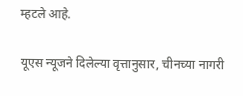म्हटले आहे.

यूएस न्यूजने दिलेल्या वृत्तानुसार, चीनच्या नागरी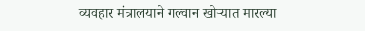व्यवहार मंत्रालयाने गल्वान खोऱ्यात मारल्या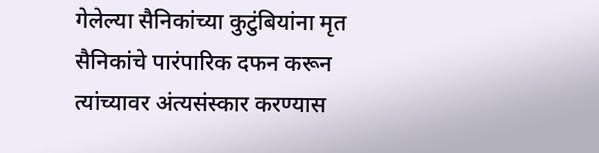गेलेल्या सैनिकांच्या कुटुंबियांना मृत सैनिकांचे पारंपारिक दफन करून त्यांच्यावर अंत्यसंस्कार करण्यास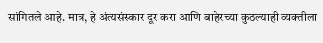सांगितले आहे. मात्र, हे अंत्यसंस्कार दूर करा आणि बाहेरच्या कुठल्याही व्यक्तीला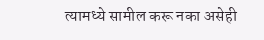त्यामध्ये सामील करू नका असेही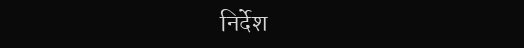निर्देश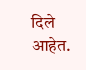दिले आहेत.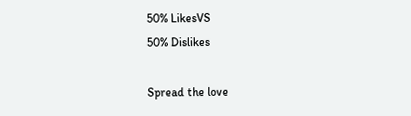50% LikesVS
50% Dislikes

Spread the love